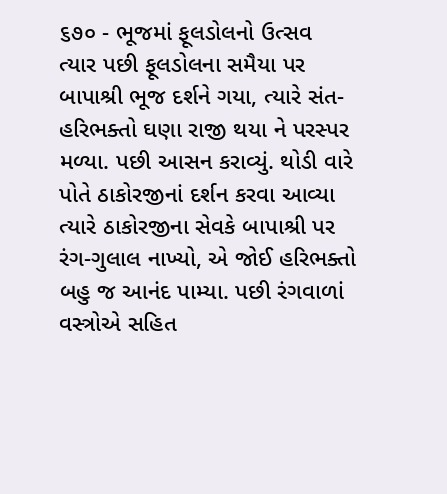૬૭૦ - ભૂજમાં ફૂલડોલનો ઉત્સવ
ત્યાર પછી ફૂલડોલના સમૈયા પર બાપાશ્રી ભૂજ દર્શને ગયા, ત્યારે સંત-હરિભક્તો ઘણા રાજી થયા ને પરસ્પર મળ્યા. પછી આસન કરાવ્યું. થોડી વારે પોતે ઠાકોરજીનાં દર્શન કરવા આવ્યા ત્યારે ઠાકોરજીના સેવકે બાપાશ્રી પર રંગ-ગુલાલ નાખ્યો, એ જોઈ હરિભક્તો બહુ જ આનંદ પામ્યા. પછી રંગવાળાં વસ્ત્રોએ સહિત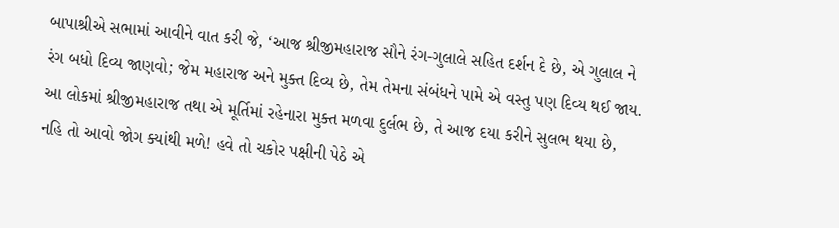બાપાશ્રીએ સભામાં આવીને વાત કરી જે, ‘આજ શ્રીજીમહારાજ સૌને રંગ-ગુલાલે સહિત દર્શન દે છે, એ ગુલાલ ને રંગ બધો દિવ્ય જાણવો; જેમ મહારાજ અને મુક્ત દિવ્ય છે, તેમ તેમના સંબંધને પામે એ વસ્તુ પણ દિવ્ય થઈ જાય. આ લોકમાં શ્રીજીમહારાજ તથા એ મૂર્તિમાં રહેનારા મુક્ત મળવા દુર્લભ છે, તે આજ દયા કરીને સુલભ થયા છે, નહિ તો આવો જોગ ક્યાંથી મળે! હવે તો ચકોર પક્ષીની પેઠે એ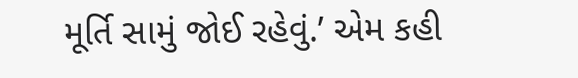મૂર્તિ સામું જોઈ રહેવું.’ એમ કહી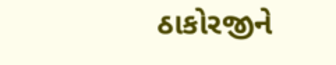ઠાકોરજીને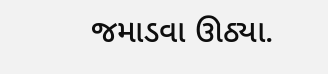જમાડવા ઊઠ્યા.